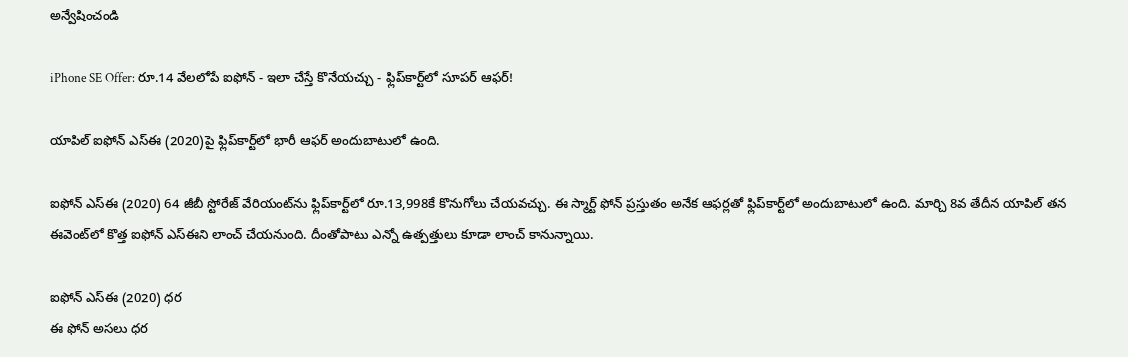అన్వేషించండి

iPhone SE Offer: రూ.14 వేలలోపే ఐఫోన్ - ఇలా చేస్తే కొనేయచ్చు - ఫ్లిప్‌కార్ట్‌లో సూపర్ ఆఫర్!

యాపిల్ ఐఫోన్ ఎస్ఈ (2020)పై ఫ్లిప్‌కార్ట్‌లో భారీ ఆఫర్ అందుబాటులో ఉంది.

ఐఫోన్ ఎస్ఈ (2020) 64 జీబీ స్టోరేజ్ వేరియంట్‌ను ఫ్లిప్‌కార్ట్‌లో రూ.13,998కే కొనుగోలు చేయవచ్చు. ఈ స్మార్ట్ ఫోన్ ప్రస్తుతం అనేక ఆఫర్లతో ఫ్లిప్‌కార్ట్‌లో అందుబాటులో ఉంది. మార్చి 8వ తేదీన యాపిల్ తన ఈవెంట్‌లో కొత్త ఐఫోన్ ఎస్ఈని లాంచ్ చేయనుంది. దీంతోపాటు ఎన్నో ఉత్పత్తులు కూడా లాంచ్ కానున్నాయి.

ఐఫోన్ ఎస్ఈ (2020) ధర
ఈ ఫోన్ అసలు ధర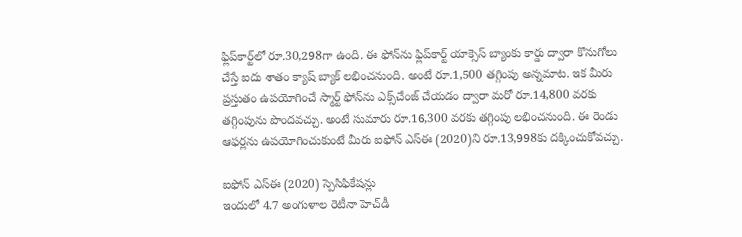ఫ్లిప్‌కార్ట్‌లో రూ.30,298గా ఉంది. ఈ ఫోన్‌ను ఫ్లిప్‌కార్ట్ యాక్సెస్ బ్యాంకు కార్డు ద్వారా కొనుగోలు చేస్తే ఐదు శాతం క్యాష్ బ్యాక్ లభించనుంది. అంటే రూ.1,500 తగ్గింపు అన్నమాట. ఇక మీరు ప్రస్తుతం ఉపయోగించే స్మార్ట్ ఫోన్‌ను ఎక్స్‌చేంజ్ చేయడం ద్వారా మరో రూ.14,800 వరకు తగ్గింపును పొందవచ్చు. అంటే సుమారు రూ.16,300 వరకు తగ్గింపు లభించనుంది. ఈ రెండు ఆఫర్లను ఉపయోగించుకుంటే మీరు ఐఫోన్ ఎస్ఈ (2020)ని రూ.13,998కు దక్కించుకోవచ్చు.

ఐఫోన్ ఎస్ఈ (2020) స్పెసిఫికేషన్లు
ఇందులో 4.7 అంగుళాల రెటీనా హెచ్‌డీ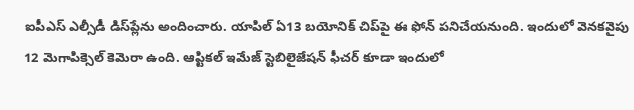ఐపీఎస్ ఎల్సీడీ డిస్‌ప్లేను అందించారు. యాపిల్ ఏ13 బయోనిక్ చిప్‌పై ఈ ఫోన్ పనిచేయనుంది. ఇందులో వెనకవైపు 12 మెగాపిక్సెల్ కెమెరా ఉంది. ఆప్టికల్ ఇమేజ్ స్టెబిలైజేషన్ ఫీచర్ కూడా ఇందులో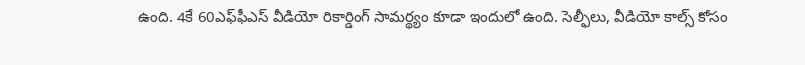ఉంది. 4కే 60ఎఫ్‌ఫీఎస్ వీడియో రికార్డింగ్ సామర్థ్యం కూడా ఇందులో ఉంది. సెల్ఫీలు, వీడియో కాల్స్ కోసం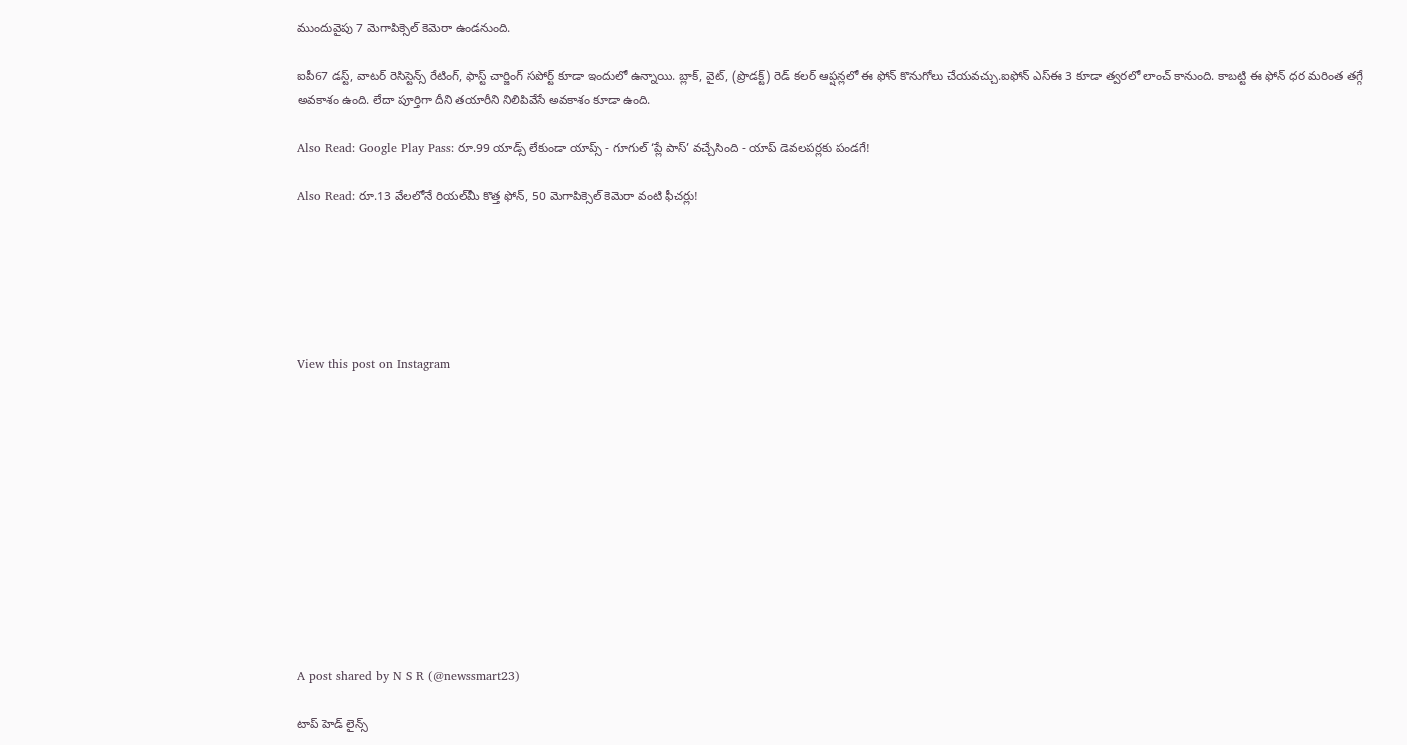ముందువైపు 7 మెగాపిక్సెల్ కెమెరా ఉండనుంది.

ఐపీ67 డస్ట్, వాటర్ రెసిస్టెన్స్ రేటింగ్, ఫాస్ట్ చార్జింగ్ సపోర్ట్ కూడా ఇందులో ఉన్నాయి. బ్లాక్, వైట్, (ప్రొడక్ట్) రెడ్ కలర్ ఆప్షన్లలో ఈ ఫోన్ కొనుగోలు చేయవచ్చు.ఐఫోన్ ఎస్ఈ 3 కూడా త్వరలో లాంచ్ కానుంది. కాబట్టి ఈ ఫోన్ ధర మరింత తగ్గే అవకాశం ఉంది. లేదా పూర్తిగా దీని తయారీని నిలిపివేసే అవకాశం కూడా ఉంది.

Also Read: Google Play Pass: రూ.99 యాడ్స్ లేకుండా యాప్స్ - గూగుల్ ‘ప్లే పాస్’ వచ్చేసింది - యాప్ డెవలపర్లకు పండగే!

Also Read: రూ.13 వేలలోనే రియల్‌మీ కొత్త ఫోన్, 50 మెగాపిక్సెల్ కెమెరా వంటి ఫీచర్లు!






View this post on Instagram












A post shared by N S R (@newssmart23)

టాప్ హెడ్ లైన్స్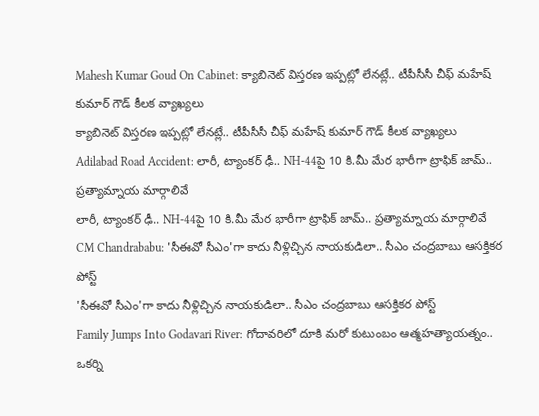Mahesh Kumar Goud On Cabinet: క్యాబినెట్ విస్తరణ ఇప్పట్లో లేనట్లే.. టీపీసీసీ చీఫ్ మహేష్ కుమార్ గౌడ్ కీలక వ్యాఖ్యలు
క్యాబినెట్ విస్తరణ ఇప్పట్లో లేనట్లే.. టీపీసీసీ చీఫ్ మహేష్ కుమార్ గౌడ్ కీలక వ్యాఖ్యలు
Adilabad Road Accident: లారీ, ట్యాంకర్ ఢీ.. NH-44పై 10 కి.మీ మేర భారీగా ట్రాఫిక్ జామ్.. ప్రత్యామ్నాయ మార్గాలివే
లారీ, ట్యాంకర్ ఢీ.. NH-44పై 10 కి.మీ మేర భారీగా ట్రాఫిక్ జామ్.. ప్రత్యామ్నాయ మార్గాలివే
CM Chandrababu: 'సీఈవో సీఎం'గా కాదు నీళ్లిచ్చిన నాయకుడిలా.. సీఎం చంద్రబాబు ఆసక్తికర పోస్ట్
'సీఈవో సీఎం'గా కాదు నీళ్లిచ్చిన నాయకుడిలా.. సీఎం చంద్రబాబు ఆసక్తికర పోస్ట్
Family Jumps Into Godavari River: గోదావరిలో దూకి మరో కుటుంబం ఆత్మహత్యాయత్నం.. ఒకర్ని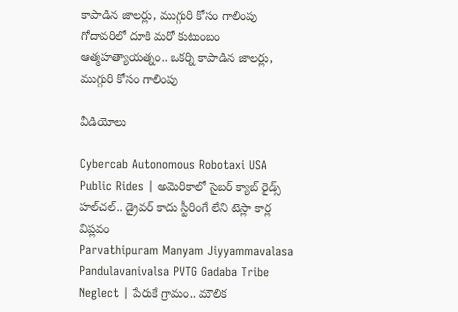కాపాడిన జాలర్లు, ముగ్గురి కోసం గాలింపు
గోదావరిలో దూకి మరో కుటుంబం ఆత్మహత్యాయత్నం.. ఒకర్ని కాపాడిన జాలర్లు, ముగ్గురి కోసం గాలింపు

వీడియోలు

Cybercab Autonomous Robotaxi USA Public Rides | అమెరికాలో సైబర్ క్యాబ్ రైడ్స్ హల్‌చల్.. డ్రైవర్ కాదు స్టీరింగే లేని టెస్లా కార్ల విప్లవం
Parvathipuram Manyam Jiyyammavalasa Pandulavanivalsa PVTG Gadaba Tribe Neglect | పేరుకే గ్రామం.. మౌలిక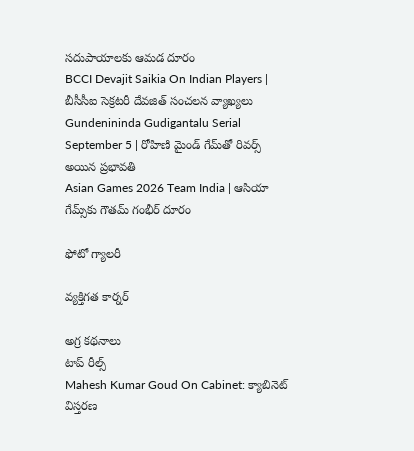సదుపాయాలకు ఆమడ దూరం
BCCI Devajit Saikia On Indian Players | బీసీసీఐ సెక్రటరీ దేవజిత్ సంచలన వ్యాఖ్యలు
Gundenininda Gudigantalu Serial September 5 | రోహిణి మైండ్ గేమ్‌తో రివర్స్ అయిన ప్రభావతి
Asian Games 2026 Team India | ఆసియా గేమ్స్‌కు గౌతమ్ గంభీర్ దూరం

ఫోటో గ్యాలరీ

వ్యక్తిగత కార్నర్

అగ్ర కథనాలు
టాప్ రీల్స్
Mahesh Kumar Goud On Cabinet: క్యాబినెట్ విస్తరణ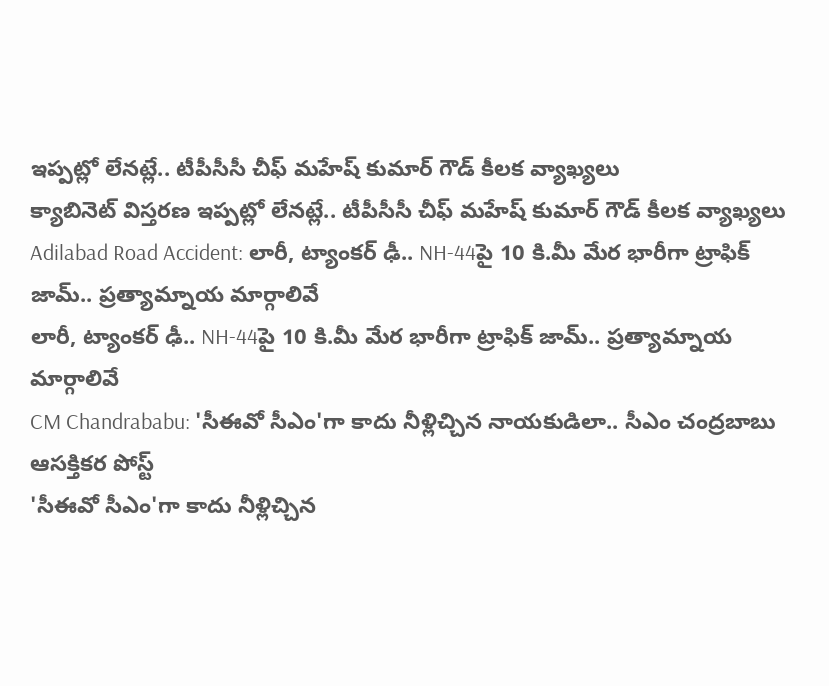ఇప్పట్లో లేనట్లే.. టీపీసీసీ చీఫ్ మహేష్ కుమార్ గౌడ్ కీలక వ్యాఖ్యలు
క్యాబినెట్ విస్తరణ ఇప్పట్లో లేనట్లే.. టీపీసీసీ చీఫ్ మహేష్ కుమార్ గౌడ్ కీలక వ్యాఖ్యలు
Adilabad Road Accident: లారీ, ట్యాంకర్ ఢీ.. NH-44పై 10 కి.మీ మేర భారీగా ట్రాఫిక్ జామ్.. ప్రత్యామ్నాయ మార్గాలివే
లారీ, ట్యాంకర్ ఢీ.. NH-44పై 10 కి.మీ మేర భారీగా ట్రాఫిక్ జామ్.. ప్రత్యామ్నాయ మార్గాలివే
CM Chandrababu: 'సీఈవో సీఎం'గా కాదు నీళ్లిచ్చిన నాయకుడిలా.. సీఎం చంద్రబాబు ఆసక్తికర పోస్ట్
'సీఈవో సీఎం'గా కాదు నీళ్లిచ్చిన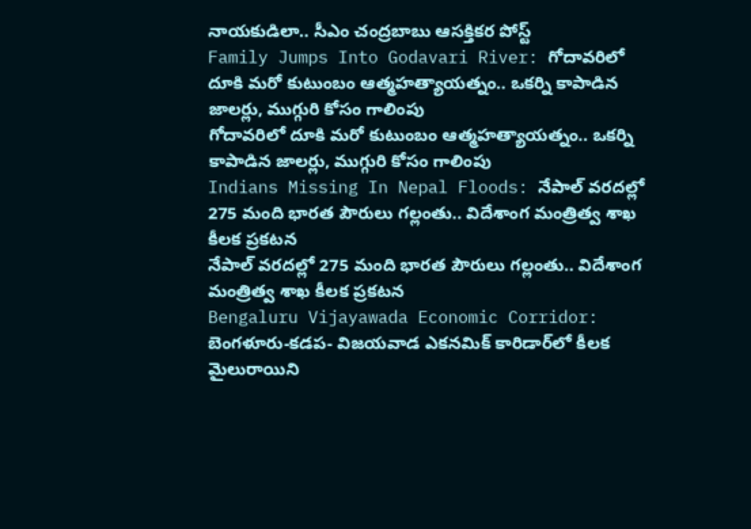నాయకుడిలా.. సీఎం చంద్రబాబు ఆసక్తికర పోస్ట్
Family Jumps Into Godavari River: గోదావరిలో దూకి మరో కుటుంబం ఆత్మహత్యాయత్నం.. ఒకర్ని కాపాడిన జాలర్లు, ముగ్గురి కోసం గాలింపు
గోదావరిలో దూకి మరో కుటుంబం ఆత్మహత్యాయత్నం.. ఒకర్ని కాపాడిన జాలర్లు, ముగ్గురి కోసం గాలింపు
Indians Missing In Nepal Floods: నేపాల్ వరదల్లో 275 మంది భారత పౌరులు గల్లంతు.. విదేశాంగ మంత్రిత్వ శాఖ కీలక ప్రకటన
నేపాల్ వరదల్లో 275 మంది భారత పౌరులు గల్లంతు.. విదేశాంగ మంత్రిత్వ శాఖ కీలక ప్రకటన
Bengaluru Vijayawada Economic Corridor: బెంగళూరు-కడప- విజయవాడ ఎకనమిక్ కారిడార్‌లో కీలక మైలురాయిని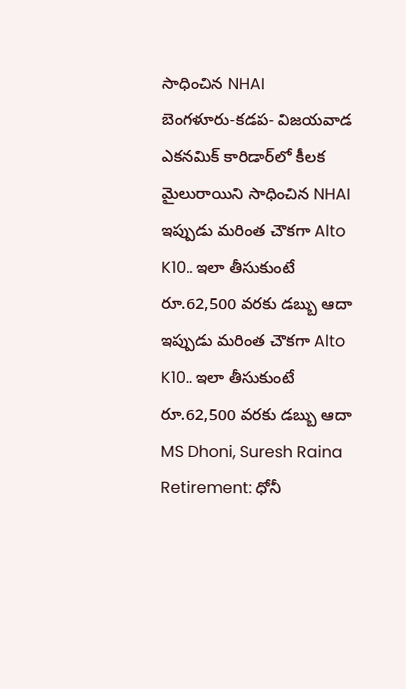సాధించిన NHAI
బెంగళూరు-కడప- విజయవాడ ఎకనమిక్ కారిడార్‌లో కీలక మైలురాయిని సాధించిన NHAI
ఇప్పుడు మరింత చౌకగా Alto K10.. ఇలా తీసుకుంటే రూ.62,500 వరకు డబ్బు ఆదా
ఇప్పుడు మరింత చౌకగా Alto K10.. ఇలా తీసుకుంటే రూ.62,500 వరకు డబ్బు ఆదా
MS Dhoni, Suresh Raina Retirement: ధోనీ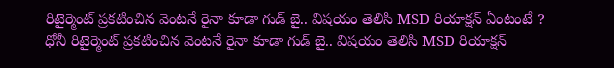రిటైర్మెంట్ ప్ర‌క‌టించిన వెంటనే రైనా కూడా గుడ్ బై.. విషయం తెలిసి MSD రియాక్ష‌న్ ఏంటంటే ?
ధోనీ రిటైర్మెంట్ ప్ర‌క‌టించిన వెంటనే రైనా కూడా గుడ్ బై.. విషయం తెలిసి MSD రియాక్ష‌న్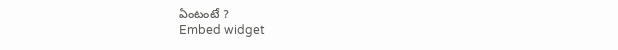ఏంటంటే ?
Embed widget